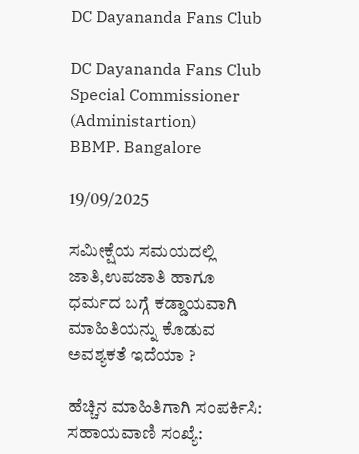DC Dayananda Fans Club

DC Dayananda Fans Club Special Commissioner (Administartion)
BBMP. Bangalore

19/09/2025

ಸಮೀಕ್ಷೆಯ ಸಮಯದಲ್ಲಿ ಜಾತಿ,ಉಪಜಾತಿ ಹಾಗೂ ಧರ್ಮದ ಬಗ್ಗೆ ಕಡ್ಡಾಯವಾಗಿ ಮಾಹಿತಿಯನ್ನು ಕೊಡುವ ಅವಶ್ಯಕತೆ ಇದೆಯಾ ?

ಹೆಚ್ಚಿನ ಮಾಹಿತಿಗಾಗಿ ಸಂಪರ್ಕಿಸಿ:
ಸಹಾಯವಾಣಿ ಸಂಖ್ಯೆ: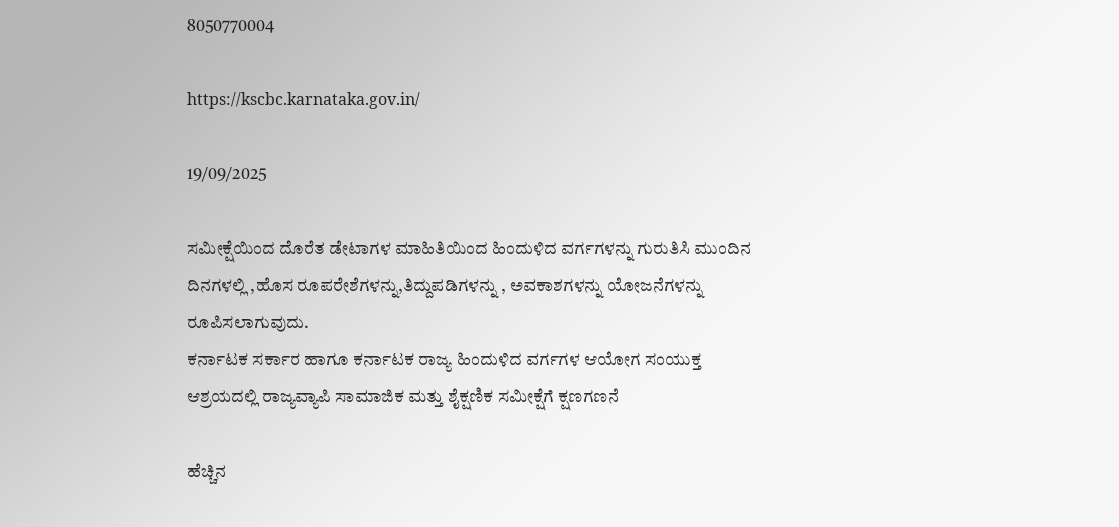8050770004

https://kscbc.karnataka.gov.in/

19/09/2025

ಸಮೀಕ್ಷೆಯಿಂದ ದೊರೆತ ಡೇಟಾಗಳ ಮಾಹಿತಿಯಿಂದ ಹಿಂದುಳಿದ ವರ್ಗಗಳನ್ನು ಗುರುತಿಸಿ ಮುಂದಿನ‌ ದಿನಗಳಲ್ಲಿ ,ಹೊಸ ರೂಪರೇಶೆಗಳನ್ನು,ತಿದ್ದುಪಡಿಗಳನ್ನು , ಅವಕಾಶಗಳನ್ನು ಯೋಜನೆಗಳನ್ನು ರೂಪಿಸಲಾಗುವುದು.
ಕರ್ನಾಟಕ ಸರ್ಕಾರ ಹಾಗೂ ಕರ್ನಾಟಕ ರಾಜ್ಯ ಹಿಂದುಳಿದ ವರ್ಗಗಳ ಆಯೋಗ ಸಂಯುಕ್ತ ಆಶ್ರಯದಲ್ಲಿ ರಾಜ್ಯವ್ಯಾಪಿ ಸಾಮಾಜಿಕ ಮತ್ತು ಶೈಕ್ಷಣಿಕ ಸಮೀಕ್ಷೆಗೆ ಕ್ಷಣಗಣನೆ

ಹೆಚ್ಚಿನ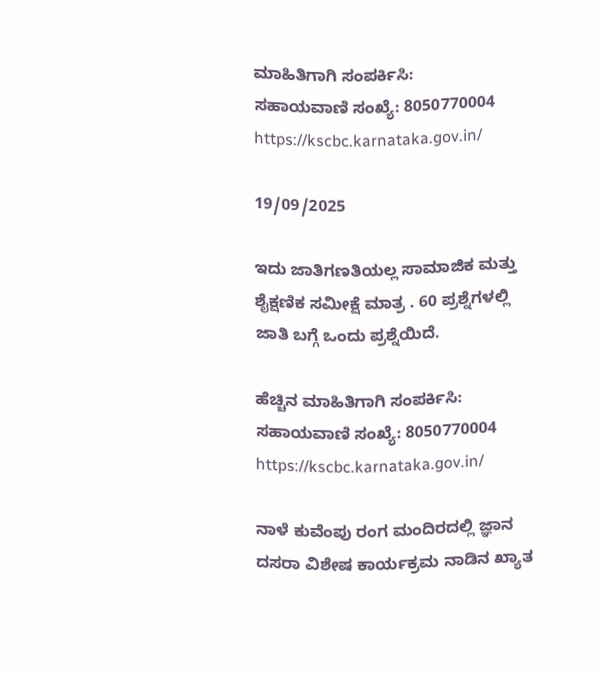ಮಾಹಿತಿಗಾಗಿ ಸಂಪರ್ಕಿಸಿ:
ಸಹಾಯವಾಣಿ ಸಂಖ್ಯೆ: 8050770004
https://kscbc.karnataka.gov.in/

19/09/2025

ಇದು ಜಾತಿಗಣತಿಯಲ್ಲ ಸಾಮಾಜಿಕ ಮತ್ತು ಶೈಕ್ಷಣಿಕ ಸಮೀಕ್ಷೆ ಮಾತ್ರ . 60 ಪ್ರಶ್ನೆಗಳಲ್ಲಿ ಜಾತಿ ಬಗ್ಗೆ ಒಂದು ಪ್ರಶ್ನೆಯಿದೆ.

ಹೆಚ್ಚಿನ ಮಾಹಿತಿಗಾಗಿ ಸಂಪರ್ಕಿಸಿ:
ಸಹಾಯವಾಣಿ ಸಂಖ್ಯೆ: 8050770004
https://kscbc.karnataka.gov.in/

ನಾಳೆ ಕುವೆಂಪು ರಂಗ ಮಂದಿರದಲ್ಲಿ ಜ್ಞಾನ ದಸರಾ ವಿಶೇಷ ಕಾರ್ಯಕ್ರಮ ನಾಡಿನ ಖ್ಯಾತ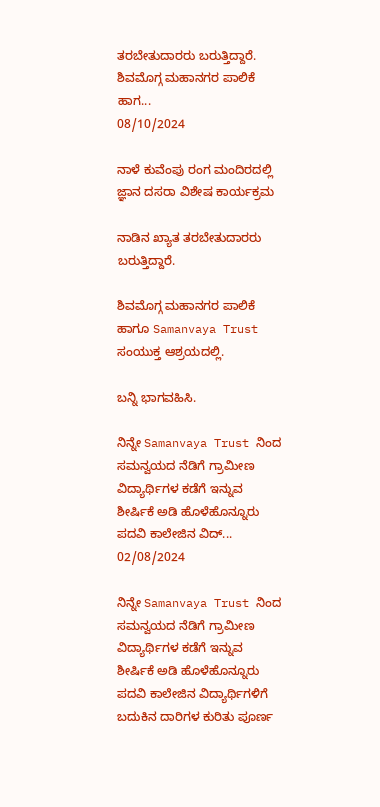ತರಬೇತುದಾರರು ಬರುತ್ತಿದ್ದಾರೆ. ಶಿವಮೊಗ್ಗ ಮಹಾನಗರ ಪಾಲಿಕೆ ಹಾಗ...
08/10/2024

ನಾಳೆ ಕುವೆಂಪು ರಂಗ ಮಂದಿರದಲ್ಲಿ ಜ್ಞಾನ ದಸರಾ ವಿಶೇಷ ಕಾರ್ಯಕ್ರಮ

ನಾಡಿನ ಖ್ಯಾತ ತರಬೇತುದಾರರು ಬರುತ್ತಿದ್ದಾರೆ.

ಶಿವಮೊಗ್ಗ ಮಹಾನಗರ ಪಾಲಿಕೆ ಹಾಗೂ Samanvaya Trust ಸಂಯುಕ್ತ ಆಶ್ರಯದಲ್ಲಿ.

ಬನ್ನಿ ಭಾಗವಹಿಸಿ.

ನಿನ್ನೇ Samanvaya Trust ನಿಂದ ಸಮನ್ವಯದ ನೆಡಿಗೆ ಗ್ರಾಮೀಣ ವಿದ್ಯಾರ್ಥಿಗಳ ಕಡೆಗೆ ಇನ್ನುವ ಶೀರ್ಷಿಕೆ ಅಡಿ ಹೊಳೆಹೊನ್ನೂರು ಪದವಿ ಕಾಲೇಜಿನ ವಿದ್...
02/08/2024

ನಿನ್ನೇ Samanvaya Trust ನಿಂದ
ಸಮನ್ವಯದ ನೆಡಿಗೆ ಗ್ರಾಮೀಣ ವಿದ್ಯಾರ್ಥಿಗಳ ಕಡೆಗೆ ಇನ್ನುವ ಶೀರ್ಷಿಕೆ ಅಡಿ ಹೊಳೆಹೊನ್ನೂರು ಪದವಿ ಕಾಲೇಜಿನ ವಿದ್ಯಾರ್ಥಿಗಳಿಗೆ ಬದುಕಿನ ದಾರಿಗಳ ಕುರಿತು ಪೂರ್ಣ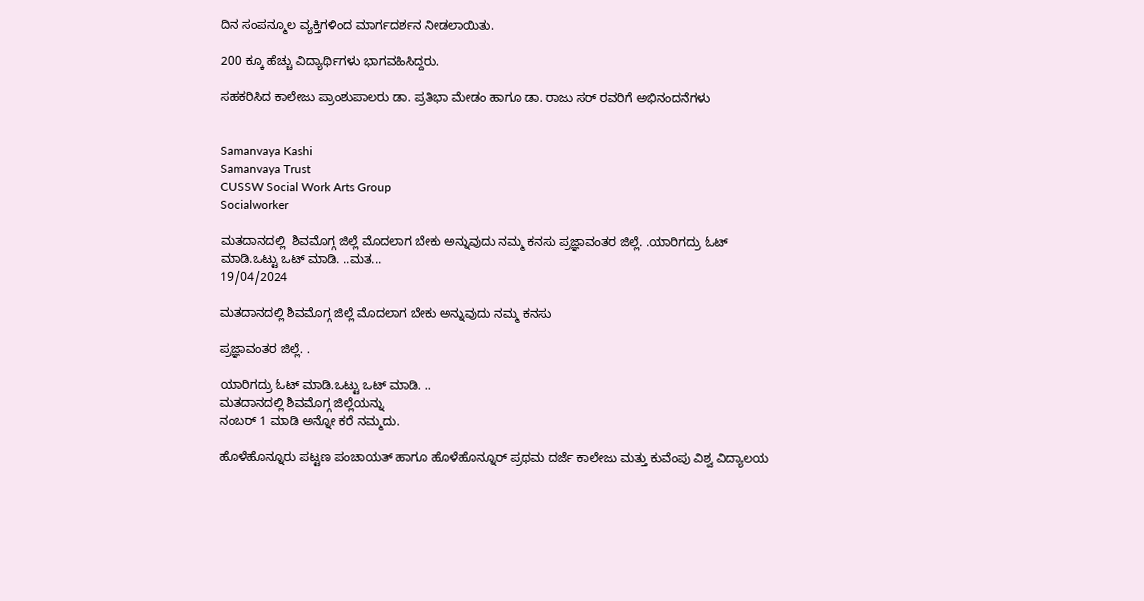ದಿನ ಸಂಪನ್ಮೂಲ ವ್ಯಕ್ತಿಗಳಿಂದ ಮಾರ್ಗದರ್ಶನ ನೀಡಲಾಯಿತು.

200 ಕ್ಕೂ ಹೆಚ್ಚು ವಿದ್ಯಾರ್ಥಿಗಳು ಭಾಗವಹಿಸಿದ್ದರು.

ಸಹಕರಿಸಿದ ಕಾಲೇಜು ಪ್ರಾಂಶುಪಾಲರು ಡಾ. ಪ್ರತಿಭಾ ಮೇಡಂ ಹಾಗೂ ಡಾ. ರಾಜು ಸರ್ ರವರಿಗೆ ಅಭಿನಂದನೆಗಳು


Samanvaya Kashi
Samanvaya Trust
CUSSW Social Work Arts Group
Socialworker

ಮತದಾನದಲ್ಲಿ  ಶಿವಮೊಗ್ಗ ಜಿಲ್ಲೆ ಮೊದಲಾಗ ಬೇಕು ಅನ್ನುವುದು ನಮ್ಮ ಕನಸು ಪ್ರಜ್ಞಾವಂತರ ಜಿಲ್ಲೆ. .ಯಾರಿಗದ್ರು ಓಟ್ ಮಾಡಿ.ಒಟ್ಟು ಒಟ್ ಮಾಡಿ. ..ಮತ...
19/04/2024

ಮತದಾನದಲ್ಲಿ ಶಿವಮೊಗ್ಗ ಜಿಲ್ಲೆ ಮೊದಲಾಗ ಬೇಕು ಅನ್ನುವುದು ನಮ್ಮ ಕನಸು

ಪ್ರಜ್ಞಾವಂತರ ಜಿಲ್ಲೆ. .

ಯಾರಿಗದ್ರು ಓಟ್ ಮಾಡಿ.ಒಟ್ಟು ಒಟ್ ಮಾಡಿ. ..
ಮತದಾನದಲ್ಲಿ ಶಿವಮೊಗ್ಗ ಜಿಲ್ಲೆಯನ್ನು
ನಂಬರ್ 1 ಮಾಡಿ ಅನ್ನೋ ಕರೆ ನಮ್ಮದು.

ಹೊಳೆಹೊನ್ನೂರು ಪಟ್ಟಣ ಪಂಚಾಯತ್ ಹಾಗೂ ಹೊಳೆಹೊನ್ನೂರ್ ಪ್ರಥಮ ದರ್ಜೆ ಕಾಲೇಜು ಮತ್ತು ಕುವೆಂಪು ವಿಶ್ವ ವಿದ್ಯಾಲಯ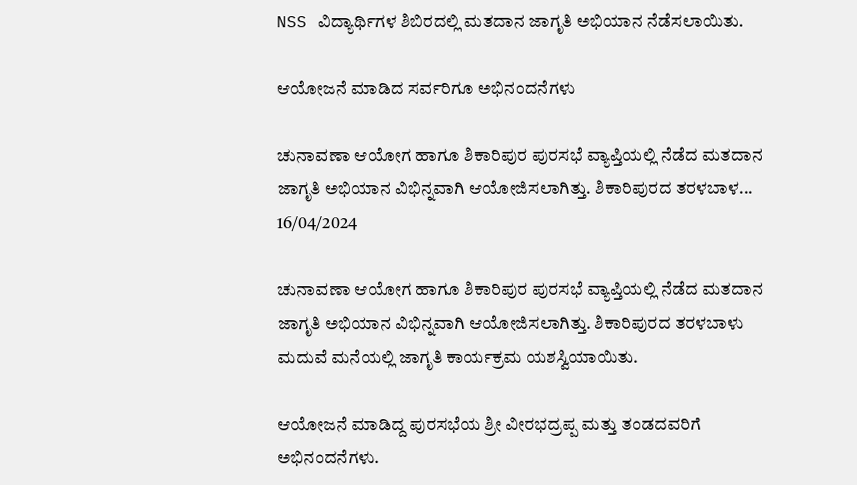NSS ವಿದ್ಯಾರ್ಥಿಗಳ ಶಿಬಿರದಲ್ಲಿ ಮತದಾನ ಜಾಗೃತಿ ಅಭಿಯಾನ ನೆಡೆಸಲಾಯಿತು.

ಆಯೋಜನೆ ಮಾಡಿದ ಸರ್ವರಿಗೂ ಅಭಿನಂದನೆಗಳು

ಚುನಾವಣಾ ಆಯೋಗ ಹಾಗೂ ಶಿಕಾರಿಪುರ ಪುರಸಭೆ ವ್ಯಾಪ್ತಿಯಲ್ಲಿ ನೆಡೆದ ಮತದಾನ ಜಾಗೃತಿ ಅಭಿಯಾನ ವಿಭಿನ್ನವಾಗಿ ಆಯೋಜಿಸಲಾಗಿತ್ತು. ಶಿಕಾರಿಪುರದ ತರಳಬಾಳ...
16/04/2024

ಚುನಾವಣಾ ಆಯೋಗ ಹಾಗೂ ಶಿಕಾರಿಪುರ ಪುರಸಭೆ ವ್ಯಾಪ್ತಿಯಲ್ಲಿ ನೆಡೆದ ಮತದಾನ ಜಾಗೃತಿ ಅಭಿಯಾನ ವಿಭಿನ್ನವಾಗಿ ಆಯೋಜಿಸಲಾಗಿತ್ತು. ಶಿಕಾರಿಪುರದ ತರಳಬಾಳು ಮದುವೆ ಮನೆಯಲ್ಲಿ ಜಾಗೃತಿ ಕಾರ್ಯಕ್ರಮ ಯಶಸ್ವಿಯಾಯಿತು.

ಆಯೋಜನೆ ಮಾಡಿದ್ದ ಪುರಸಭೆಯ ಶ್ರೀ ವೀರಭದ್ರಪ್ಪ ಮತ್ತು ತಂಡದವರಿಗೆ ಅಭಿನಂದನೆಗಳು.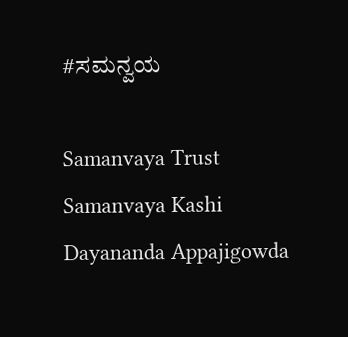#ಸಮನ್ವಯ

Samanvaya Trust
Samanvaya Kashi
Dayananda Appajigowda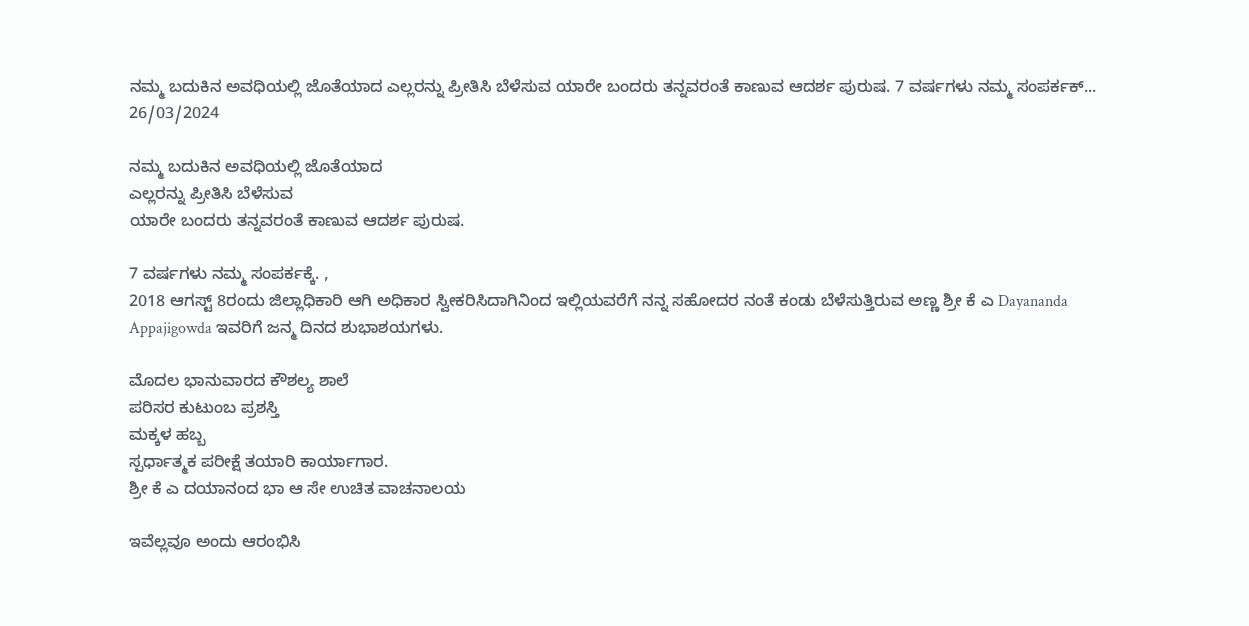ನಮ್ಮ ಬದುಕಿನ ಅವಧಿಯಲ್ಲಿ ಜೊತೆಯಾದ ಎಲ್ಲರನ್ನು ಪ್ರೀತಿಸಿ ಬೆಳೆಸುವ ಯಾರೇ ಬಂದರು ತನ್ನವರಂತೆ ಕಾಣುವ ಆದರ್ಶ ಪುರುಷ. 7 ವರ್ಷಗಳು ನಮ್ಮ ಸಂಪರ್ಕಕ್...
26/03/2024

ನಮ್ಮ ಬದುಕಿನ ಅವಧಿಯಲ್ಲಿ ಜೊತೆಯಾದ
ಎಲ್ಲರನ್ನು ಪ್ರೀತಿಸಿ ಬೆಳೆಸುವ
ಯಾರೇ ಬಂದರು ತನ್ನವರಂತೆ ಕಾಣುವ ಆದರ್ಶ ಪುರುಷ.

7 ವರ್ಷಗಳು ನಮ್ಮ ಸಂಪರ್ಕಕ್ಕೆ. ,
2018 ಆಗಸ್ಟ್ 8ರಂದು ಜಿಲ್ಲಾಧಿಕಾರಿ ಆಗಿ ಅಧಿಕಾರ ಸ್ವೀಕರಿಸಿದಾಗಿನಿಂದ ಇಲ್ಲಿಯವರೆಗೆ ನನ್ನ ಸಹೋದರ ನಂತೆ ಕಂಡು ಬೆಳೆಸುತ್ತಿರುವ ಅಣ್ಣ ಶ್ರೀ ಕೆ ಎ Dayananda Appajigowda ಇವರಿಗೆ ಜನ್ಮ ದಿನದ ಶುಭಾಶಯಗಳು.

ಮೊದಲ ಭಾನುವಾರದ ಕೌಶಲ್ಯ ಶಾಲೆ
ಪರಿಸರ ಕುಟುಂಬ ಪ್ರಶಸ್ತಿ
ಮಕ್ಕಳ ಹಬ್ಬ
ಸ್ಪರ್ಧಾತ್ಮಕ ಪರೀಕ್ಷೆ ತಯಾರಿ ಕಾರ್ಯಾಗಾರ.
ಶ್ರೀ ಕೆ ಎ ದಯಾನಂದ ಭಾ ಆ ಸೇ ಉಚಿತ ವಾಚನಾಲಯ

ಇವೆಲ್ಲವೂ ಅಂದು ಆರಂಭಿಸಿ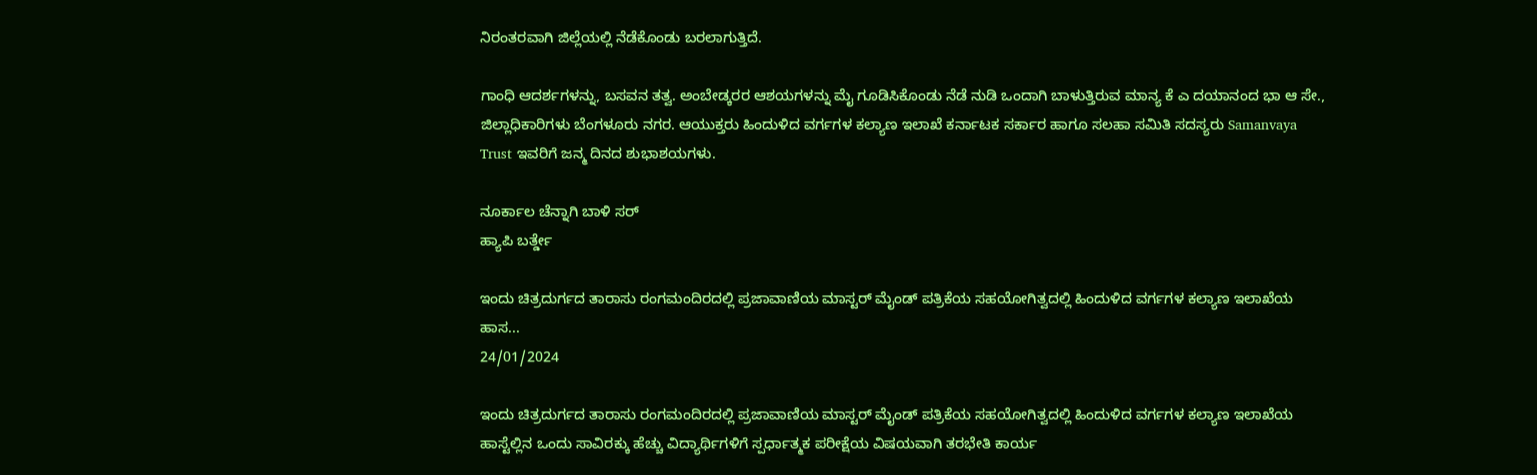ನಿರಂತರವಾಗಿ ಜಿಲ್ಲೆಯಲ್ಲಿ ನೆಡೆಕೊಂಡು ಬರಲಾಗುತ್ತಿದೆ.

ಗಾಂಧಿ ಆದರ್ಶಗಳನ್ನು, ಬಸವನ ತತ್ವ. ಅಂಬೇಡ್ಕರರ ಆಶಯಗಳನ್ನು ಮೈ ಗೂಡಿಸಿಕೊಂಡು ನೆಡೆ ನುಡಿ ಒಂದಾಗಿ ಬಾಳುತ್ತಿರುವ ಮಾನ್ಯ ಕೆ ಎ ದಯಾನಂದ ಭಾ ಆ ಸೇ., ಜಿಲ್ಲಾಧಿಕಾರಿಗಳು ಬೆಂಗಳೂರು ನಗರ. ಆಯುಕ್ತರು ಹಿಂದುಳಿದ ವರ್ಗಗಳ ಕಲ್ಯಾಣ ಇಲಾಖೆ ಕರ್ನಾಟಕ ಸರ್ಕಾರ ಹಾಗೂ ಸಲಹಾ ಸಮಿತಿ ಸದಸ್ಯರು Samanvaya Trust ಇವರಿಗೆ ಜನ್ಮ ದಿನದ ಶುಭಾಶಯಗಳು.

ನೂರ್ಕಾಲ ಚೆನ್ನಾಗಿ ಬಾಳಿ ಸರ್
ಹ್ಯಾಪಿ ಬರ್ತ್ಡೇ

ಇಂದು ಚಿತ್ರದುರ್ಗದ ತಾರಾಸು ರಂಗಮಂದಿರದಲ್ಲಿ ಪ್ರಜಾವಾಣಿಯ ಮಾಸ್ಟರ್ ಮೈಂಡ್ ಪತ್ರಿಕೆಯ ಸಹಯೋಗಿತ್ವದಲ್ಲಿ ಹಿಂದುಳಿದ ವರ್ಗಗಳ ಕಲ್ಯಾಣ ಇಲಾಖೆಯ ಹಾಸ...
24/01/2024

ಇಂದು ಚಿತ್ರದುರ್ಗದ ತಾರಾಸು ರಂಗಮಂದಿರದಲ್ಲಿ ಪ್ರಜಾವಾಣಿಯ ಮಾಸ್ಟರ್ ಮೈಂಡ್ ಪತ್ರಿಕೆಯ ಸಹಯೋಗಿತ್ವದಲ್ಲಿ ಹಿಂದುಳಿದ ವರ್ಗಗಳ ಕಲ್ಯಾಣ ಇಲಾಖೆಯ ಹಾಸ್ಟೆಲ್ಲಿನ ಒಂದು ಸಾವಿರಕ್ಕು ಹೆಚ್ಚು ವಿದ್ಯಾರ್ಥಿಗಳಿಗೆ ಸ್ಪರ್ಧಾತ್ಮಕ ಪರೀಕ್ಷೆಯ ವಿಷಯವಾಗಿ ತರಭೇತಿ ಕಾರ್ಯ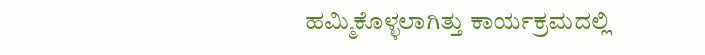ಹಮ್ಮಿಕೊಳ್ಳಲಾಗಿತ್ತು ಕಾರ್ಯಕ್ರಮದಲ್ಲಿ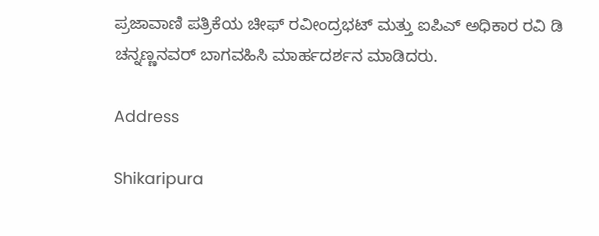ಪ್ರಜಾವಾಣಿ ಪತ್ರಿಕೆಯ ಚೀಫ್ ರವೀಂದ್ರಭಟ್ ಮತ್ತು‌ ಐಪಿಎ್ ಅಧಿಕಾರ ರವಿ ಡಿ ಚನ್ನಣ್ಣನವರ್ ಬಾಗವಹಿಸಿ ಮಾರ್ಹದರ್ಶನ ಮಾಡಿದರು.

Address

Shikaripura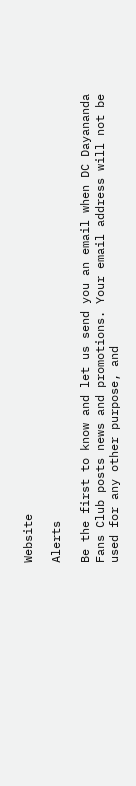Website

Alerts

Be the first to know and let us send you an email when DC Dayananda Fans Club posts news and promotions. Your email address will not be used for any other purpose, and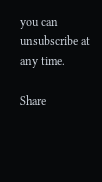you can unsubscribe at any time.

Share